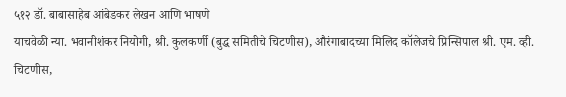५१२ डॉ. बाबासाहेब आंबेडकर लेखन आणि भाषणे
याचवेळी न्या. भवानीशंकर नियोगी, श्री. कुलकर्णी (बुद्ध समितीचे चिटणीस), औरंगाबादच्या मिलिद कॉलेजचे प्रिन्सिपाल श्री. एम. व्ही. चिटणीस,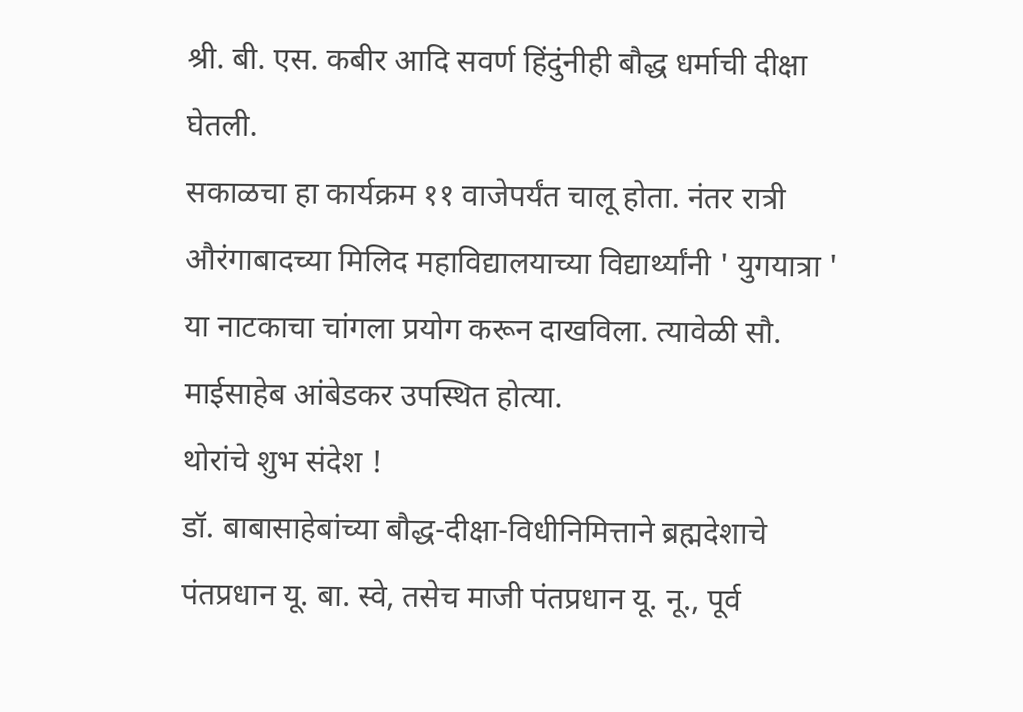श्री. बी. एस. कबीर आदि सवर्ण हिंदुंनीही बौद्ध धर्माची दीक्षा घेतली.
सकाळचा हा कार्यक्रम ११ वाजेपर्यंत चालू होता. नंतर रात्री औरंगाबादच्या मिलिद महाविद्यालयाच्या विद्यार्थ्यांनी ' युगयात्रा ' या नाटकाचा चांगला प्रयोग करून दाखविला. त्यावेळी सौ. माईसाहेब आंबेडकर उपस्थित होत्या.
थोरांचे शुभ संदेश !
डॉ. बाबासाहेबांच्या बौद्ध-दीक्षा-विधीनिमित्ताने ब्रह्मदेशाचे पंतप्रधान यू. बा. स्वे, तसेच माजी पंतप्रधान यू. नू., पूर्व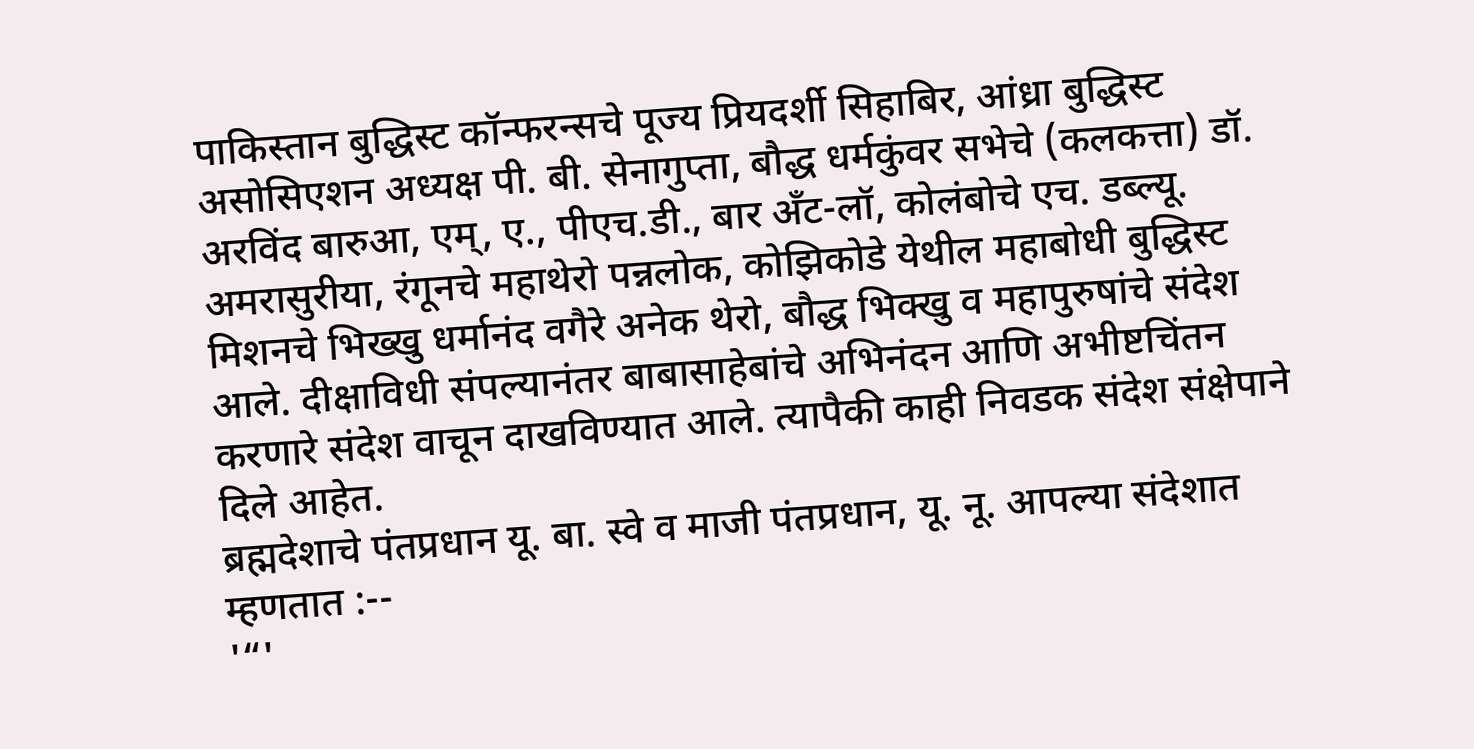पाकिस्तान बुद्धिस्ट कॉन्फरन्सचे पूज्य प्रियदर्शी सिहाबिर, आंध्रा बुद्धिस्ट असोसिएशन अध्यक्ष पी. बी. सेनागुप्ता, बौद्ध धर्मकुंवर सभेचे (कलकत्ता) डॉ. अरविंद बारुआ, एम्, ए., पीएच.डी., बार अँट-लॉ, कोलंबोचे एच. डब्ल्यू. अमरासुरीया, रंगूनचे महाथेरो पन्नलोक, कोझिकोडे येथील महाबोधी बुद्धिस्ट मिशनचे भिख्खु धर्मानंद वगैरे अनेक थेरो, बौद्ध भिक्खु व महापुरुषांचे संदेश आले. दीक्षाविधी संपल्यानंतर बाबासाहेबांचे अभिनंदन आणि अभीष्टचिंतन करणारे संदेश वाचून दाखविण्यात आले. त्यापैकी काही निवडक संदेश संक्षेपाने दिले आहेत.
ब्रह्मदेशाचे पंतप्रधान यू. बा. स्वे व माजी पंतप्रधान, यू. नू. आपल्या संदेशात म्हणतात :--
'“'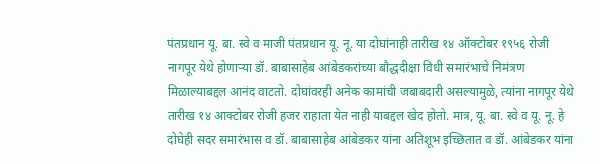पंतप्रधान यू. बा. स्वे व माजी पंतप्रधान यू. नू. या दोघांनाही तारीख १४ ऑक्टोबर १९५६ रोजी नागपूर येथे होणाऱ्या डॉ. बाबासाहेब आंबेडकरांच्या बौद्धदीक्षा विधी समारंभाचे निमंत्रण मिळाल्याबद्दल आनंद वाटतो. दोघांवरही अनेक कामांची जबाबदारी असल्यामुळे, त्यांना नागपूर येथे तारीख १४ आक्टोबर रोजी हजर राहाता येत नाही याबद्दल खेद होतो. मात्र, यू. बा. स्वे व यू. नू. हे दोघेही सदर समारंभास व डॉ. बाबासाहेब आंबेडकर यांना अतिशूभ इच्छितात व डॉ. आंबेडकर यांना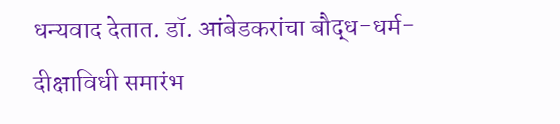धन्यवाद देतात. डॉ. आंबेडकरांचा बौद्ध-धर्म-दीक्षाविधी समारंभ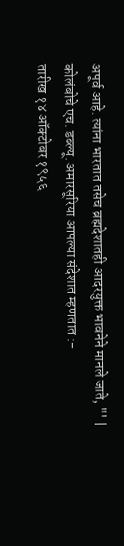अपूर्व आहे. त्यांना भारतात तसेच ब्रह्मदेशातही आदरयुक्त भावनेने मानले जाते, "' |
कोलंबोचे एच. डब्ल्यू. अमारसूरिया आपल्या संदेशात म्हणतात :-
तारीख १४ ऑक्टोबर १९५६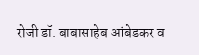रोजी डॉ. बाबासाहेब आंबेडकर व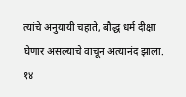त्यांचे अनुयायी चहाते, बौद्ध धर्म दीक्षा घेणार असल्याचे वाचून अत्यानंद झाला. १४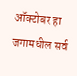ऑक्टोबर हा जगामधील सर्व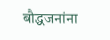बौद्धजनांना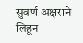सुवर्ण अक्षराने लिहून